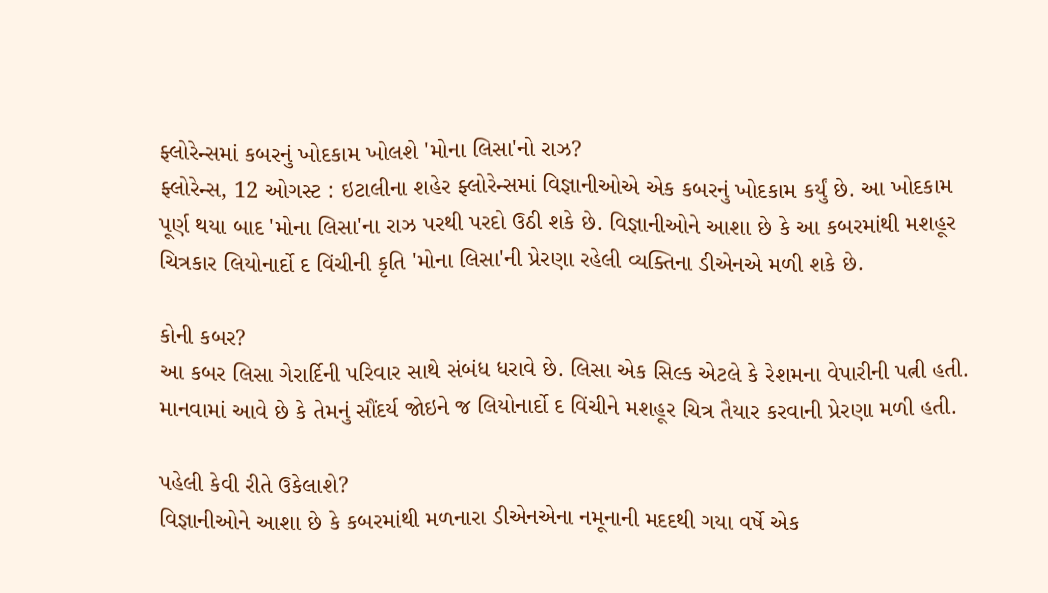ફ્લોરેન્સમાં કબરનું ખોદકામ ખોલશે 'મોના લિસા'નો રાઝ?
ફ્લોરેન્સ, 12 ઓગસ્ટ : ઇટાલીના શહેર ફ્લોરેન્સમાં વિજ્ઞાનીઓએ એક કબરનું ખોદકામ કર્યું છે. આ ખોદકામ પૂર્ણ થયા બાદ 'મોના લિસા'ના રાઝ પરથી પરદો ઉઠી શકે છે. વિજ્ઞાનીઓને આશા છે કે આ કબરમાંથી મશહૂર ચિત્રકાર લિયોનાર્દો દ વિંચીની કૃતિ 'મોના લિસા'ની પ્રેરણા રહેલી વ્યક્તિના ડીએનએ મળી શકે છે.

કોની કબર?
આ કબર લિસા ગેરાર્દિની પરિવાર સાથે સંબંધ ધરાવે છે. લિસા એક સિલ્ક એટલે કે રેશમના વેપારીની પત્ની હતી. માનવામાં આવે છે કે તેમનું સૌંદર્ય જોઇને જ લિયોનાર્દો દ વિંચીને મશહૂર ચિત્ર તૈયાર કરવાની પ્રેરણા મળી હતી.

પહેલી કેવી રીતે ઉકેલાશે?
વિજ્ઞાનીઓને આશા છે કે કબરમાંથી મળનારા ડીએનએના નમૂનાની મદદથી ગયા વર્ષે એક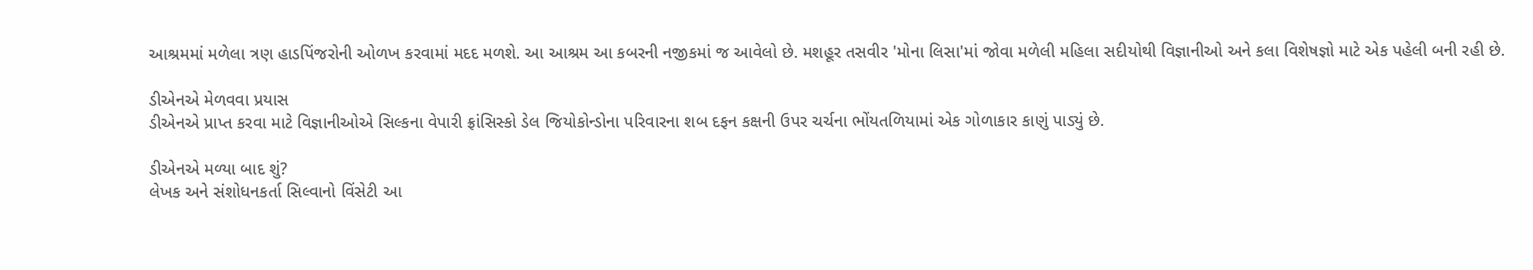આશ્રમમાં મળેલા ત્રણ હાડપિંજરોની ઓળખ કરવામાં મદદ મળશે. આ આશ્રમ આ કબરની નજીકમાં જ આવેલો છે. મશહૂર તસવીર 'મોના લિસા'માં જોવા મળેલી મહિલા સદીયોથી વિજ્ઞાનીઓ અને કલા વિશેષજ્ઞો માટે એક પહેલી બની રહી છે.

ડીએનએ મેળવવા પ્રયાસ
ડીએનએ પ્રાપ્ત કરવા માટે વિજ્ઞાનીઓએ સિલ્કના વેપારી ફ્રાંસિસ્કો ડેલ જિયોકોન્ડોના પરિવારના શબ દફન કક્ષની ઉપર ચર્ચના ભોંયતળિયામાં એક ગોળાકાર કાણું પાડ્યું છે.

ડીએનએ મળ્યા બાદ શું?
લેખક અને સંશોધનકર્તા સિલ્વાનો વિંસેટી આ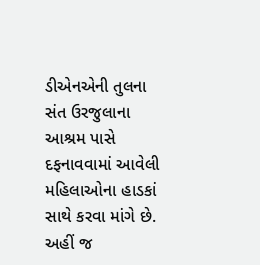ડીએનએની તુલના સંત ઉરજુલાના આશ્રમ પાસે દફનાવવામાં આવેલી મહિલાઓના હાડકાં સાથે કરવા માંગે છે. અહીં જ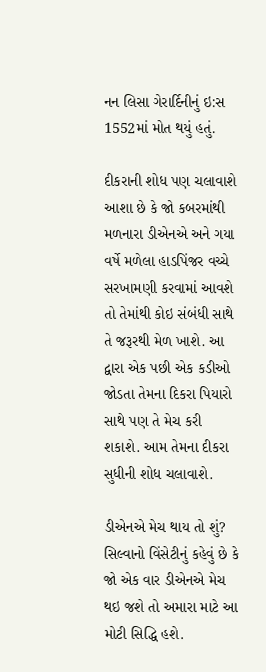નન લિસા ગેરાર્દિનીનું ઇ:સ 1552માં મોત થયું હતું.

દીકરાની શોધ પણ ચલાવાશે
આશા છે કે જો કબરમાંથી મળનારા ડીએનએ અને ગયા વર્ષે મળેલા હાડપિંજર વચ્ચે સરખામણી કરવામાં આવશે તો તેમાંથી કોઇ સંબંધી સાથે તે જરૂરથી મેળ ખાશે. આ દ્વારા એક પછી એક કડીઓ જોડતા તેમના દિકરા પિયારો સાથે પણ તે મેચ કરી શકાશે. આમ તેમના દીકરા સુધીની શોધ ચલાવાશે.

ડીએનએ મેચ થાય તો શું?
સિલ્વાનો વિંસેટીનું કહેવું છે કે જો એક વાર ડીએનએ મેચ થઇ જશે તો અમારા માટે આ મોટી સિદ્ધિ હશે.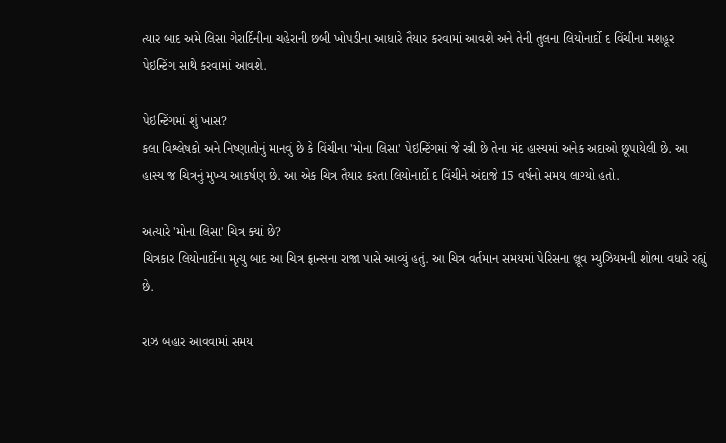ત્યાર બાદ અમે લિસા ગેરાર્દિનીના ચહેરાની છબી ખોપડીના આધારે તૈયાર કરવામાં આવશે અને તેની તુલના લિયોનાર્દો દ વિંચીના મશહૂર પેઇન્ટિંગ સાથે કરવામાં આવશે.

પેઇન્ટિંગમાં શું ખાસ?
કલા વિશ્લેષકો અને નિષ્ણાતોનું માનવું છે કે વિંચીના 'મોના લિસા' પેઇન્ટિંગમાં જે સ્ત્રી છે તેના મંદ હાસ્યમાં અનેક અદાઓ છૂપાયેલી છે. આ હાસ્ય જ ચિત્રનું મુખ્ય આકર્ષણ છે. આ એક ચિત્ર તૈયાર કરતા લિયોનાર્દો દ વિંચીને અંદાજે 15 વર્ષનો સમય લાગ્યો હતો.

અત્યારે 'મોના લિસા' ચિત્ર ક્યાં છે?
ચિત્રકાર લિયોનાર્દોના મૃત્યુ બાદ આ ચિત્ર ફ્રાન્સના રાજા પાસે આવ્યું હતું. આ ચિત્ર વર્તમાન સમયમાં પેરિસના લ્રૂવ મ્યુઝિયમની શોભા વધારે રહ્યું છે.

રાઝ બહાર આવવામાં સમય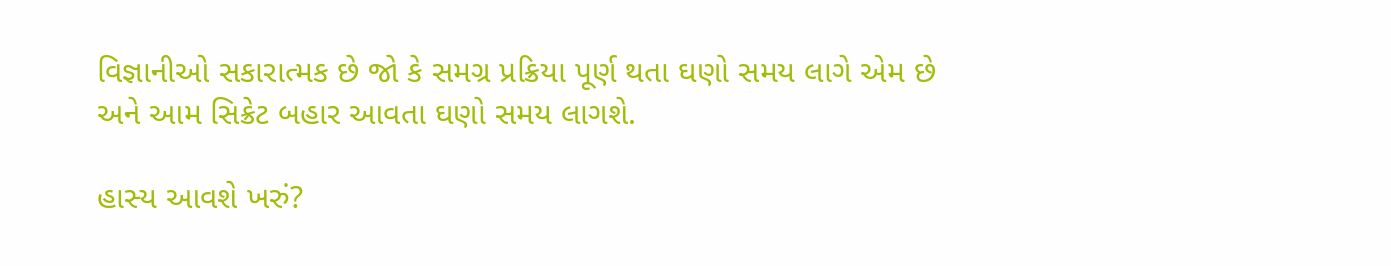વિજ્ઞાનીઓ સકારાત્મક છે જો કે સમગ્ર પ્રક્રિયા પૂર્ણ થતા ઘણો સમય લાગે એમ છે અને આમ સિક્રેટ બહાર આવતા ઘણો સમય લાગશે.

હાસ્ય આવશે ખરું?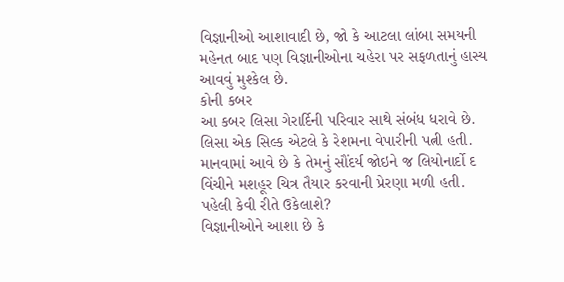વિજ્ઞાનીઓ આશાવાદી છે, જો કે આટલા લાંબા સમયની મહેનત બાદ પણ વિજ્ઞાનીઓના ચહેરા પર સફળતાનું હાસ્ય આવવું મુશ્કેલ છે.
કોની કબર
આ કબર લિસા ગેરાર્દિની પરિવાર સાથે સંબંધ ધરાવે છે. લિસા એક સિલ્ક એટલે કે રેશમના વેપારીની પત્ની હતી. માનવામાં આવે છે કે તેમનું સૌંદર્ય જોઇને જ લિયોનાર્દો દ વિંચીને મશહૂર ચિત્ર તૈયાર કરવાની પ્રેરણા મળી હતી.
પહેલી કેવી રીતે ઉકેલાશે?
વિજ્ઞાનીઓને આશા છે કે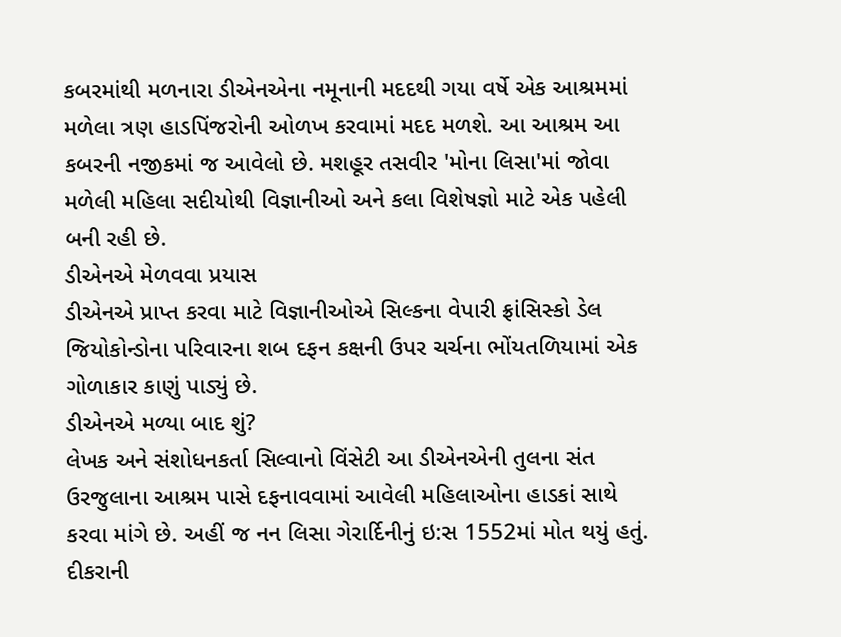કબરમાંથી મળનારા ડીએનએના નમૂનાની મદદથી ગયા વર્ષે એક આશ્રમમાં મળેલા ત્રણ હાડપિંજરોની ઓળખ કરવામાં મદદ મળશે. આ આશ્રમ આ કબરની નજીકમાં જ આવેલો છે. મશહૂર તસવીર 'મોના લિસા'માં જોવા મળેલી મહિલા સદીયોથી વિજ્ઞાનીઓ અને કલા વિશેષજ્ઞો માટે એક પહેલી બની રહી છે.
ડીએનએ મેળવવા પ્રયાસ
ડીએનએ પ્રાપ્ત કરવા માટે વિજ્ઞાનીઓએ સિલ્કના વેપારી ફ્રાંસિસ્કો ડેલ જિયોકોન્ડોના પરિવારના શબ દફન કક્ષની ઉપર ચર્ચના ભોંયતળિયામાં એક ગોળાકાર કાણું પાડ્યું છે.
ડીએનએ મળ્યા બાદ શું?
લેખક અને સંશોધનકર્તા સિલ્વાનો વિંસેટી આ ડીએનએની તુલના સંત ઉરજુલાના આશ્રમ પાસે દફનાવવામાં આવેલી મહિલાઓના હાડકાં સાથે કરવા માંગે છે. અહીં જ નન લિસા ગેરાર્દિનીનું ઇ:સ 1552માં મોત થયું હતું.
દીકરાની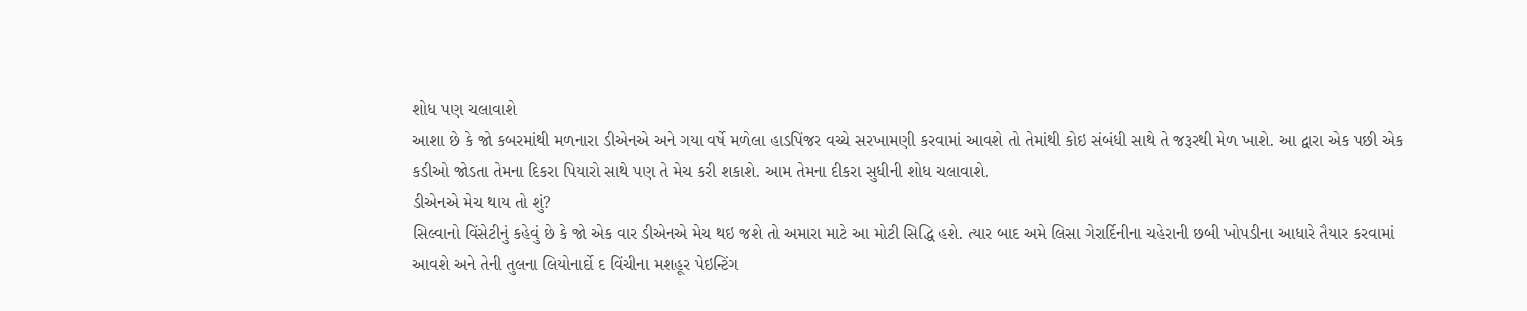શોધ પણ ચલાવાશે
આશા છે કે જો કબરમાંથી મળનારા ડીએનએ અને ગયા વર્ષે મળેલા હાડપિંજર વચ્ચે સરખામણી કરવામાં આવશે તો તેમાંથી કોઇ સંબંધી સાથે તે જરૂરથી મેળ ખાશે. આ દ્વારા એક પછી એક કડીઓ જોડતા તેમના દિકરા પિયારો સાથે પણ તે મેચ કરી શકાશે. આમ તેમના દીકરા સુધીની શોધ ચલાવાશે.
ડીએનએ મેચ થાય તો શું?
સિલ્વાનો વિંસેટીનું કહેવું છે કે જો એક વાર ડીએનએ મેચ થઇ જશે તો અમારા માટે આ મોટી સિદ્ધિ હશે. ત્યાર બાદ અમે લિસા ગેરાર્દિનીના ચહેરાની છબી ખોપડીના આધારે તૈયાર કરવામાં આવશે અને તેની તુલના લિયોનાર્દો દ વિંચીના મશહૂર પેઇન્ટિંગ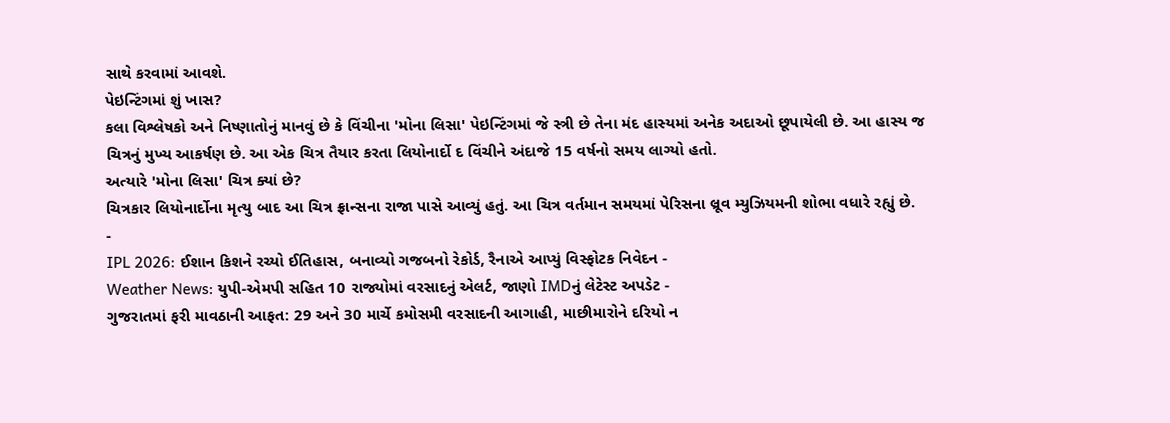સાથે કરવામાં આવશે.
પેઇન્ટિંગમાં શું ખાસ?
કલા વિશ્લેષકો અને નિષ્ણાતોનું માનવું છે કે વિંચીના 'મોના લિસા' પેઇન્ટિંગમાં જે સ્ત્રી છે તેના મંદ હાસ્યમાં અનેક અદાઓ છૂપાયેલી છે. આ હાસ્ય જ ચિત્રનું મુખ્ય આકર્ષણ છે. આ એક ચિત્ર તૈયાર કરતા લિયોનાર્દો દ વિંચીને અંદાજે 15 વર્ષનો સમય લાગ્યો હતો.
અત્યારે 'મોના લિસા' ચિત્ર ક્યાં છે?
ચિત્રકાર લિયોનાર્દોના મૃત્યુ બાદ આ ચિત્ર ફ્રાન્સના રાજા પાસે આવ્યું હતું. આ ચિત્ર વર્તમાન સમયમાં પેરિસના લ્રૂવ મ્યુઝિયમની શોભા વધારે રહ્યું છે.
-
IPL 2026: ઈશાન કિશને રચ્યો ઈતિહાસ, બનાવ્યો ગજબનો રેકોર્ડ, રૈનાએ આપ્યું વિસ્ફોટક નિવેદન -
Weather News: યુપી-એમપી સહિત 10 રાજ્યોમાં વરસાદનું એલર્ટ, જાણો IMDનું લેટેસ્ટ અપડેટ -
ગુજરાતમાં ફરી માવઠાની આફત: 29 અને 30 માર્ચે કમોસમી વરસાદની આગાહી, માછીમારોને દરિયો ન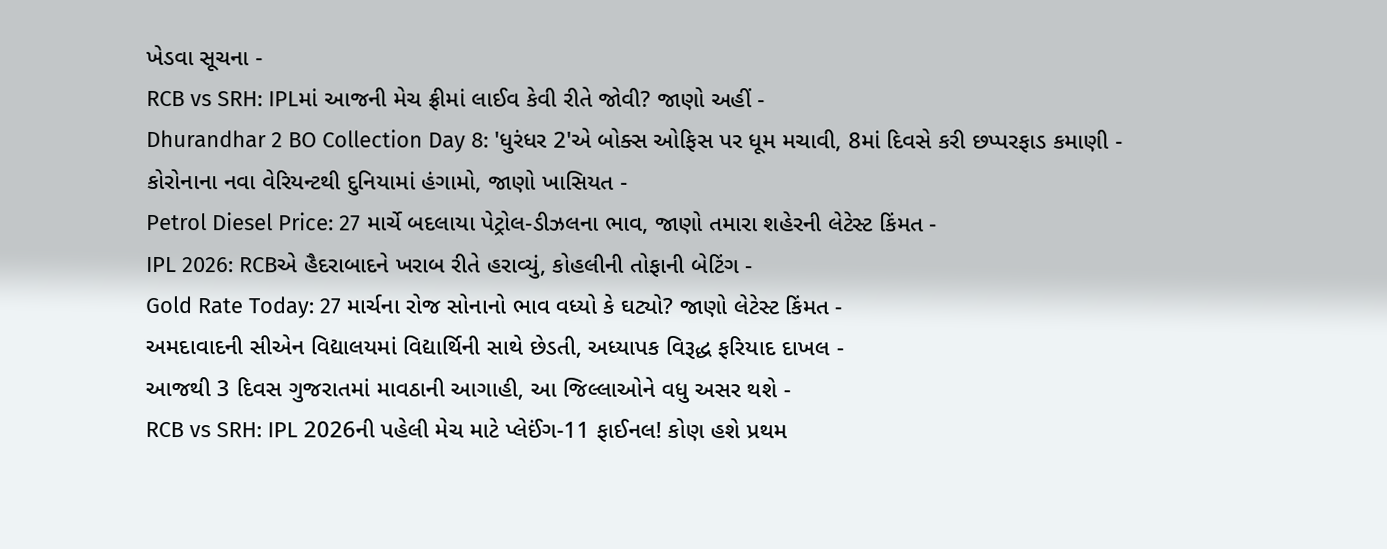ખેડવા સૂચના -
RCB vs SRH: IPLમાં આજની મેચ ફ્રીમાં લાઈવ કેવી રીતે જોવી? જાણો અહીં -
Dhurandhar 2 BO Collection Day 8: 'ધુરંધર 2'એ બોક્સ ઓફિસ પર ધૂમ મચાવી, 8માં દિવસે કરી છપ્પરફાડ કમાણી -
કોરોનાના નવા વેરિયન્ટથી દુનિયામાં હંગામો, જાણો ખાસિયત -
Petrol Diesel Price: 27 માર્ચે બદલાયા પેટ્રોલ-ડીઝલના ભાવ, જાણો તમારા શહેરની લેટેસ્ટ કિંમત -
IPL 2026: RCBએ હૈદરાબાદને ખરાબ રીતે હરાવ્યું, કોહલીની તોફાની બેટિંગ -
Gold Rate Today: 27 માર્ચના રોજ સોનાનો ભાવ વધ્યો કે ઘટ્યો? જાણો લેટેસ્ટ કિંમત -
અમદાવાદની સીએન વિદ્યાલયમાં વિદ્યાર્થિની સાથે છેડતી, અધ્યાપક વિરૂદ્ધ ફરિયાદ દાખલ -
આજથી 3 દિવસ ગુજરાતમાં માવઠાની આગાહી, આ જિલ્લાઓને વધુ અસર થશે -
RCB vs SRH: IPL 2026ની પહેલી મેચ માટે પ્લેઈંગ-11 ફાઈનલ! કોણ હશે પ્રથમ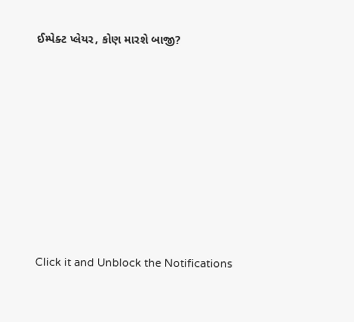ઈમ્પેક્ટ પ્લેયર, કોણ મારશે બાજી?








Click it and Unblock the Notifications